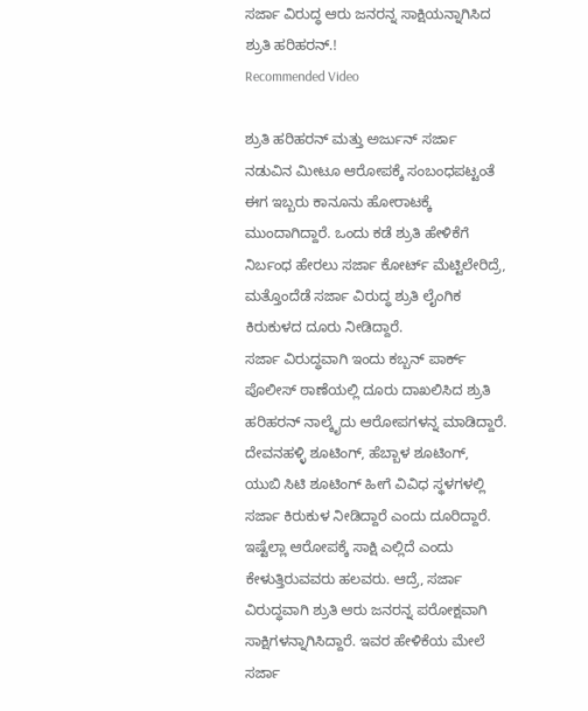ಸರ್ಜಾ ವಿರುದ್ಧ ಆರು ಜನರನ್ನ ಸಾಕ್ಷಿಯನ್ನಾಗಿಸಿದ ಶ್ರುತಿ ಹರಿಹರನ್.!
Recommended Video

ಶ್ರುತಿ ಹರಿಹರನ್ ಮತ್ತು ಅರ್ಜುನ್ ಸರ್ಜಾ ನಡುವಿನ ಮೀಟೂ ಆರೋಪಕ್ಕೆ ಸಂಬಂಧಪಟ್ಟಂತೆ ಈಗ ಇಬ್ಬರು ಕಾನೂನು ಹೋರಾಟಕ್ಕೆ ಮುಂದಾಗಿದ್ದಾರೆ. ಒಂದು ಕಡೆ ಶ್ರುತಿ ಹೇಳಿಕೆಗೆ ನಿರ್ಬಂಧ ಹೇರಲು ಸರ್ಜಾ ಕೋರ್ಟ್ ಮೆಟ್ಟಿಲೇರಿದ್ರೆ, ಮತ್ತೊಂದೆಡೆ ಸರ್ಜಾ ವಿರುದ್ಧ ಶ್ರುತಿ ಲೈಂಗಿಕ ಕಿರುಕುಳದ ದೂರು ನೀಡಿದ್ದಾರೆ.
ಸರ್ಜಾ ವಿರುದ್ಧವಾಗಿ ಇಂದು ಕಬ್ಬನ್ ಪಾರ್ಕ್ ಪೊಲೀಸ್ ಠಾಣೆಯಲ್ಲಿ ದೂರು ದಾಖಲಿಸಿದ ಶ್ರುತಿ ಹರಿಹರನ್ ನಾಲ್ಕೈದು ಆರೋಪಗಳನ್ನ ಮಾಡಿದ್ದಾರೆ. ದೇವನಹಳ್ಳಿ ಶೂಟಿಂಗ್, ಹೆಬ್ಬಾಳ ಶೂಟಿಂಗ್, ಯುಬಿ ಸಿಟಿ ಶೂಟಿಂಗ್ ಹೀಗೆ ವಿವಿಧ ಸ್ಥಳಗಳಲ್ಲಿ ಸರ್ಜಾ ಕಿರುಕುಳ ನೀಡಿದ್ದಾರೆ ಎಂದು ದೂರಿದ್ದಾರೆ.
ಇಷ್ಟೆಲ್ಲಾ ಆರೋಪಕ್ಕೆ ಸಾಕ್ಷಿ ಎಲ್ಲಿದೆ ಎಂದು ಕೇಳುತ್ತಿರುವವರು ಹಲವರು. ಆದ್ರೆ, ಸರ್ಜಾ ವಿರುದ್ಧವಾಗಿ ಶ್ರುತಿ ಆರು ಜನರನ್ನ ಪರೋಕ್ಷವಾಗಿ ಸಾಕ್ಷಿಗಳನ್ನಾಗಿಸಿದ್ದಾರೆ. ಇವರ ಹೇಳಿಕೆಯ ಮೇಲೆ ಸರ್ಜಾ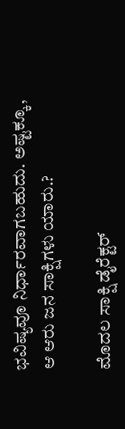ಭವಿಷ್ಯವೂ ನಿರ್ಧಾರವಾಗಬಹುದು. ಅಷ್ಟಕ್ಕೂ, ಆ ಆರು ಜನ ಸಾಕ್ಷಿಗಳು ಯಾರು.?

ಮೊದಲ ಸಾಕ್ಷಿ ಡೈರೆಕ್ಟರ್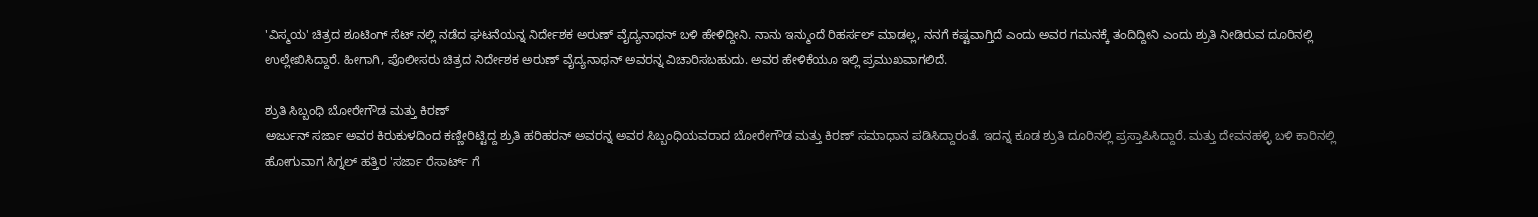'ವಿಸ್ಮಯ' ಚಿತ್ರದ ಶೂಟಿಂಗ್ ಸೆಟ್ ನಲ್ಲಿ ನಡೆದ ಘಟನೆಯನ್ನ ನಿರ್ದೇಶಕ ಅರುಣ್ ವೈದ್ಯನಾಥನ್ ಬಳಿ ಹೇಳಿದ್ದೀನಿ. ನಾನು ಇನ್ಮುಂದೆ ರಿಹರ್ಸಲ್ ಮಾಡಲ್ಲ, ನನಗೆ ಕಷ್ಟವಾಗ್ತಿದೆ ಎಂದು ಅವರ ಗಮನಕ್ಕೆ ತಂದಿದ್ದೀನಿ ಎಂದು ಶ್ರುತಿ ನೀಡಿರುವ ದೂರಿನಲ್ಲಿ ಉಲ್ಲೇಖಿಸಿದ್ದಾರೆ. ಹೀಗಾಗಿ, ಪೊಲೀಸರು ಚಿತ್ರದ ನಿರ್ದೇಶಕ ಅರುಣ್ ವೈದ್ಯನಾಥನ್ ಅವರನ್ನ ವಿಚಾರಿಸಬಹುದು. ಅವರ ಹೇಳಿಕೆಯೂ ಇಲ್ಲಿ ಪ್ರಮುಖವಾಗಲಿದೆ.

ಶ್ರುತಿ ಸಿಬ್ಬಂಧಿ ಬೋರೇಗೌಡ ಮತ್ತು ಕಿರಣ್
ಅರ್ಜುನ್ ಸರ್ಜಾ ಅವರ ಕಿರುಕುಳದಿಂದ ಕಣ್ಣೀರಿಟ್ಟಿದ್ದ ಶ್ರುತಿ ಹರಿಹರನ್ ಅವರನ್ನ ಅವರ ಸಿಬ್ಬಂಧಿಯವರಾದ ಬೋರೇಗೌಡ ಮತ್ತು ಕಿರಣ್ ಸಮಾಧಾನ ಪಡಿಸಿದ್ದಾರಂತೆ. ಇದನ್ನ ಕೂಡ ಶ್ರುತಿ ದೂರಿನಲ್ಲಿ ಪ್ರಸ್ತಾಪಿಸಿದ್ದಾರೆ. ಮತ್ತು ದೇವನಹಳ್ಳಿ ಬಳಿ ಕಾರಿನಲ್ಲಿ ಹೋಗುವಾಗ ಸಿಗ್ನಲ್ ಹತ್ತಿರ 'ಸರ್ಜಾ ರೆಸಾರ್ಟ್ ಗೆ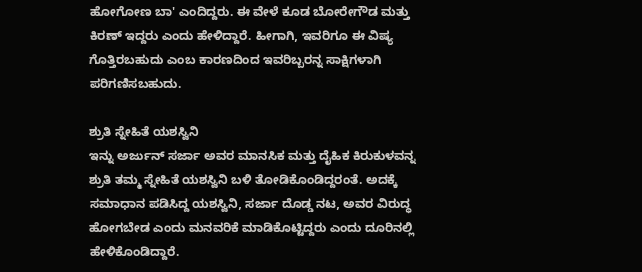ಹೋಗೋಣ ಬಾ' ಎಂದಿದ್ದರು. ಈ ವೇಳೆ ಕೂಡ ಬೋರೇಗೌಡ ಮತ್ತು ಕಿರಣ್ ಇದ್ದರು ಎಂದು ಹೇಳಿದ್ದಾರೆ. ಹೀಗಾಗಿ, ಇವರಿಗೂ ಈ ವಿಷ್ಯ ಗೊತ್ತಿರಬಹುದು ಎಂಬ ಕಾರಣದಿಂದ ಇವರಿಬ್ಬರನ್ನ ಸಾಕ್ಷಿಗಳಾಗಿ ಪರಿಗಣಿಸಬಹುದು.

ಶ್ರುತಿ ಸ್ನೇಹಿತೆ ಯಶಸ್ವಿನಿ
ಇನ್ನು ಅರ್ಜುನ್ ಸರ್ಜಾ ಅವರ ಮಾನಸಿಕ ಮತ್ತು ದೈಹಿಕ ಕಿರುಕುಳವನ್ನ ಶ್ರುತಿ ತಮ್ಮ ಸ್ನೇಹಿತೆ ಯಶಸ್ವಿನಿ ಬಳಿ ತೋಡಿಕೊಂಡಿದ್ದರಂತೆ. ಅದಕ್ಕೆ ಸಮಾಧಾನ ಪಡಿಸಿದ್ದ ಯಶಸ್ವಿನಿ, ಸರ್ಜಾ ದೊಡ್ಡ ನಟ, ಅವರ ವಿರುದ್ಧ ಹೋಗಬೇಡ ಎಂದು ಮನವರಿಕೆ ಮಾಡಿಕೊಟ್ಟಿದ್ದರು ಎಂದು ದೂರಿನಲ್ಲಿ ಹೇಳಿಕೊಂಡಿದ್ದಾರೆ.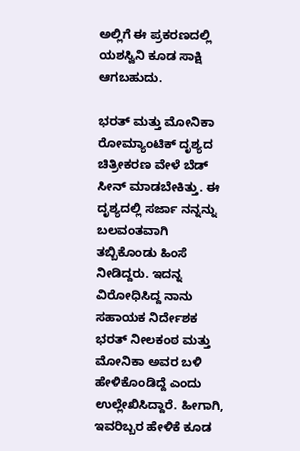ಅಲ್ಲಿಗೆ ಈ ಪ್ರಕರಣದಲ್ಲಿ ಯಶಸ್ವಿನಿ ಕೂಡ ಸಾಕ್ಷಿ ಆಗಬಹುದು.

ಭರತ್ ಮತ್ತು ಮೋನಿಕಾ
ರೋಮ್ಯಾಂಟಿಕ್ ದೃಶ್ಯದ ಚಿತ್ರೀಕರಣ ವೇಳೆ ಬೆಡ್ ಸೀನ್ ಮಾಡಬೇಕಿತ್ತು. ಈ ದೃಶ್ಯದಲ್ಲಿ ಸರ್ಜಾ ನನ್ನನ್ನು ಬಲವಂತವಾಗಿ ತಬ್ಬಿಕೊಂಡು ಹಿಂಸೆ ನೀಡಿದ್ದರು. ಇದನ್ನ ವಿರೋಧಿಸಿದ್ದ ನಾನು ಸಹಾಯಕ ನಿರ್ದೇಶಕ ಭರತ್ ನೀಲಕಂಠ ಮತ್ತು ಮೋನಿಕಾ ಅವರ ಬಳಿ ಹೇಳಿಕೊಂಡಿದ್ದೆ ಎಂದು ಉಲ್ಲೇಖಿಸಿದ್ದಾರೆ. ಹೀಗಾಗಿ, ಇವರಿಬ್ಬರ ಹೇಳಿಕೆ ಕೂಡ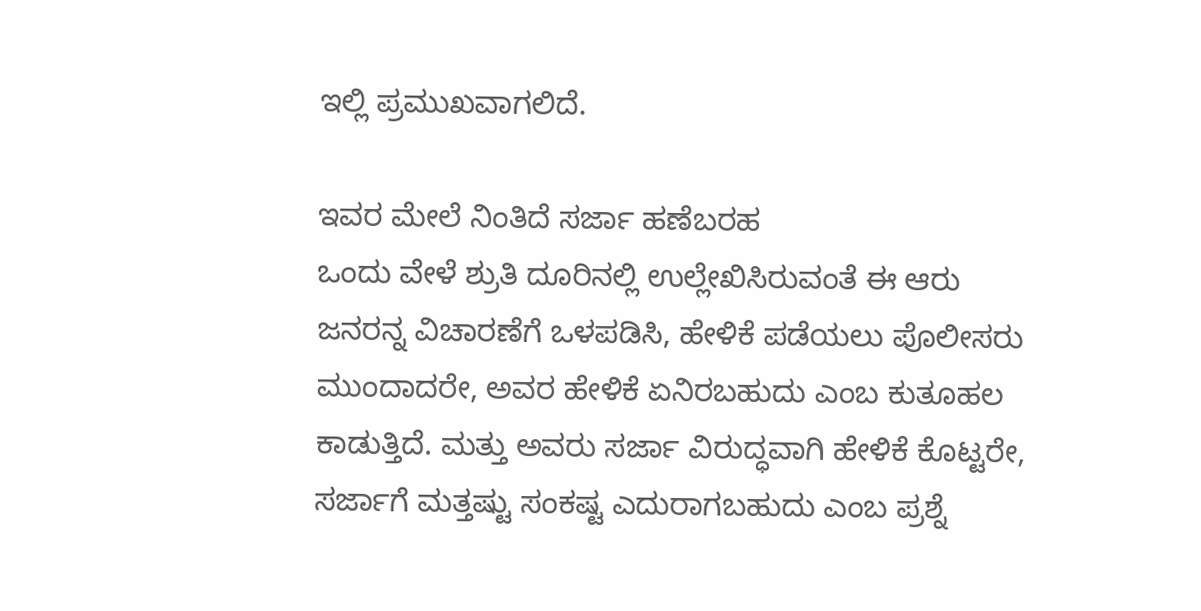ಇಲ್ಲಿ ಪ್ರಮುಖವಾಗಲಿದೆ.

ಇವರ ಮೇಲೆ ನಿಂತಿದೆ ಸರ್ಜಾ ಹಣೆಬರಹ
ಒಂದು ವೇಳೆ ಶ್ರುತಿ ದೂರಿನಲ್ಲಿ ಉಲ್ಲೇಖಿಸಿರುವಂತೆ ಈ ಆರು ಜನರನ್ನ ವಿಚಾರಣೆಗೆ ಒಳಪಡಿಸಿ, ಹೇಳಿಕೆ ಪಡೆಯಲು ಪೊಲೀಸರು ಮುಂದಾದರೇ, ಅವರ ಹೇಳಿಕೆ ಏನಿರಬಹುದು ಎಂಬ ಕುತೂಹಲ ಕಾಡುತ್ತಿದೆ. ಮತ್ತು ಅವರು ಸರ್ಜಾ ವಿರುದ್ಧವಾಗಿ ಹೇಳಿಕೆ ಕೊಟ್ಟರೇ, ಸರ್ಜಾಗೆ ಮತ್ತಷ್ಟು ಸಂಕಷ್ಟ ಎದುರಾಗಬಹುದು ಎಂಬ ಪ್ರಶ್ನೆ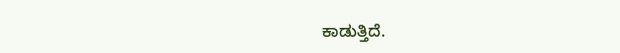ಕಾಡುತ್ತಿದೆ.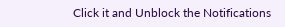Click it and Unblock the Notifications